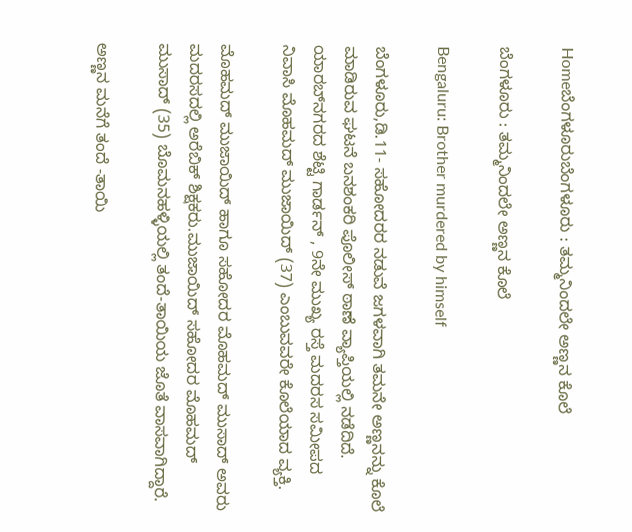Homeಬೆಂಗಳೂರುಬೆಂಗಳೂರು : ತಮ್ಮನಿಂದಲೇ ಅಣ್ಣನ ಕೊಲೆ

ಬೆಂಗಳೂರು : ತಮ್ಮನಿಂದಲೇ ಅಣ್ಣನ ಕೊಲೆ

Bengaluru: Brother murdered by himself

ಬೆಂಗಳೂರು,ಡಿ.11- ಸಹೋದರರ ನಡುವೆ ಜಗಳವಾಗಿ ತಮನೇ ಅಣ್ಣನನ್ನು ಕೊಲೆ ಮಾಡಿರುವ ಘಟನೆ ಬನಶಂಕರಿ ಪೊಲೀಸ್‌‍ ಠಾಣೆ ವ್ಯಾಪ್ತಿಯಲ್ಲಿ ನಡೆದಿದೆ. ಯಾರಬ್‌ನಗರದ ಶೆಟ್ಟಿ ಗಾರ್ಡನ್‌ , 9ನೇ ಮುಖ್ಯ ರಸ್ತೆ ಮದರಸ ಸಮೀಪದ ನಿವಾಸಿ ಮೊಹಮದ್‌ ಮುಜಾಯಿದ್‌ (37) ಎಂಬುವವರೇ ಕೊಲೆಯಾದ ವ್ಯಕ್ತಿ.

ಮೊಹಮದ್‌ ಮುಜಾಯಿದ್‌ ಹಾಗೂ ಸಹೋದರ ಮೊಹಮದ್‌ ಮುಸಾದ್‌ ಅವರು ಮದರಸದಲ್ಲಿ ಅರೆಬಿಕ್‌ ಶಿಕ್ಷಕರು.ಮುಜಾಯಿದ್‌ ಸಹೋದರ ಮೊಹಮದ್‌ ಮುಸಾದ್‌ (35) ಬೊಮನಹಳ್ಳಿಯಲ್ಲಿ ತಂದೆ-ತಾಯಿಯ ಜೊತೆ ವಾಸವಾಗಿದ್ದಾರೆ.

ಅಣ್ಣನ ಮನೆಗೆ ತಂದೆ -ತಾಯಿ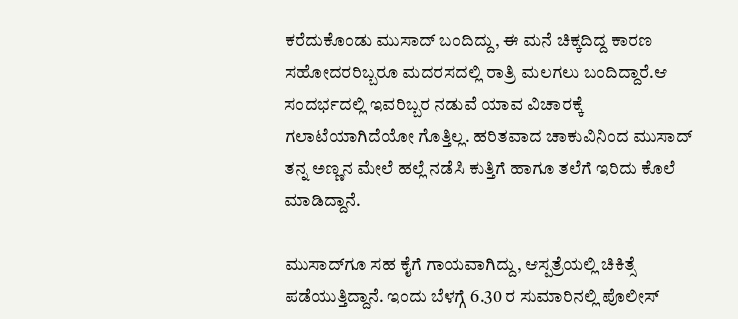ಕರೆದುಕೊಂಡು ಮುಸಾದ್‌ ಬಂದಿದ್ದು, ಈ ಮನೆ ಚಿಕ್ಕದಿದ್ದ ಕಾರಣ ಸಹೋದರರಿಬ್ಬರೂ ಮದರಸದಲ್ಲಿ ರಾತ್ರಿ ಮಲಗಲು ಬಂದಿದ್ದಾರೆ.ಆ ಸಂದರ್ಭದಲ್ಲಿ ಇವರಿಬ್ಬರ ನಡುವೆ ಯಾವ ವಿಚಾರಕ್ಕೆ ಗಲಾಟೆಯಾಗಿದೆಯೋ ಗೊತ್ತಿಲ್ಲ. ಹರಿತವಾದ ಚಾಕುವಿನಿಂದ ಮುಸಾದ್‌ ತನ್ನ ಅಣ್ಣನ ಮೇಲೆ ಹಲ್ಲೆ ನಡೆಸಿ ಕುತ್ತಿಗೆ ಹಾಗೂ ತಲೆಗೆ ಇರಿದು ಕೊಲೆ ಮಾಡಿದ್ದಾನೆ.

ಮುಸಾದ್‌ಗೂ ಸಹ ಕೈಗೆ ಗಾಯವಾಗಿದ್ದು, ಆಸ್ಪತ್ರೆಯಲ್ಲಿ ಚಿಕಿತ್ಸೆ ಪಡೆಯುತ್ತಿದ್ದಾನೆ. ಇಂದು ಬೆಳಗ್ಗೆ 6.30 ರ ಸುಮಾರಿನಲ್ಲಿ ಪೊಲೀಸ್‌‍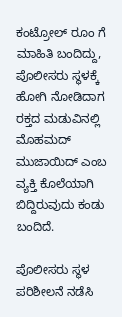ಕಂಟ್ರೋಲ್‌ ರೂಂ ಗೆ ಮಾಹಿತಿ ಬಂದಿದ್ದು, ಪೊಲೀಸರು ಸ್ಥಳಕ್ಕೆ ಹೋಗಿ ನೋಡಿದಾಗ ರಕ್ತದ ಮಡುವಿನಲ್ಲಿ ಮೊಹಮದ್‌ ಮುಜಾಯಿದ್‌ ಎಂಬ ವ್ಯಕ್ತಿ ಕೊಲೆಯಾಗಿ ಬಿದ್ದಿರುವುದು ಕಂಡು ಬಂದಿದೆ.

ಪೊಲೀಸರು ಸ್ಥಳ ಪರಿಶೀಲನೆ ನಡೆಸಿ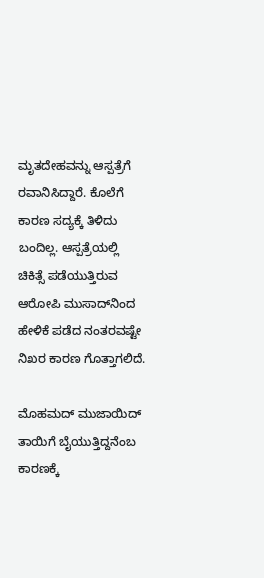ಮೃತದೇಹವನ್ನು ಆಸ್ಪತ್ರೆಗೆ ರವಾನಿಸಿದ್ದಾರೆ. ಕೊಲೆಗೆ ಕಾರಣ ಸದ್ಯಕ್ಕೆ ತಿಳಿದು ಬಂದಿಲ್ಲ. ಆಸ್ಪತ್ರೆಯಲ್ಲಿ ಚಿಕಿತ್ಸೆ ಪಡೆಯುತ್ತಿರುವ ಆರೋಪಿ ಮುಸಾದ್‌ನಿಂದ ಹೇಳಿಕೆ ಪಡೆದ ನಂತರವಷ್ಟೇ ನಿಖರ ಕಾರಣ ಗೊತ್ತಾಗಲಿದೆ.

ಮೊಹಮದ್‌ ಮುಜಾಯಿದ್‌ ತಾಯಿಗೆ ಬೈಯುತ್ತಿದ್ದನೆಂಬ ಕಾರಣಕ್ಕೆ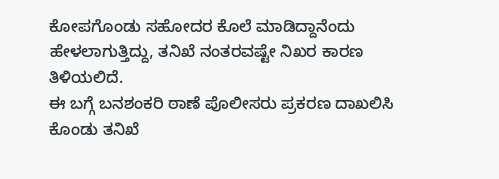ಕೋಪಗೊಂಡು ಸಹೋದರ ಕೊಲೆ ಮಾಡಿದ್ದಾನೆಂದು ಹೇಳಲಾಗುತ್ತಿದ್ದು, ತನಿಖೆ ನಂತರವಷ್ಟೇ ನಿಖರ ಕಾರಣ ತಿಳಿಯಲಿದೆ.
ಈ ಬಗ್ಗೆ ಬನಶಂಕರಿ ಠಾಣೆ ಪೊಲೀಸರು ಪ್ರಕರಣ ದಾಖಲಿಸಿ ಕೊಂಡು ತನಿಖೆ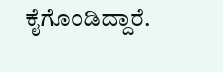ಕೈಗೊಂಡಿದ್ದಾರೆ.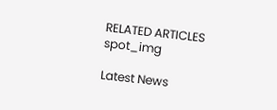RELATED ARTICLES
spot_img

Latest News